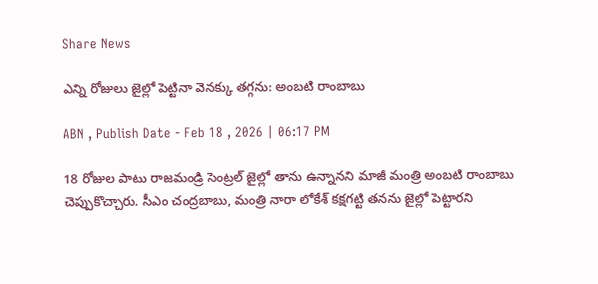Share News

ఎన్ని రోజులు జైల్లో పెట్టినా వెనక్కు తగ్గను: అంబటి రాంబాబు

ABN , Publish Date - Feb 18 , 2026 | 06:17 PM

18 రోజుల పాటు రాజమండ్రి సెంట్రల్ జైల్లో తాను ఉన్నానని మాజీ మంత్రి అంబటి రాంబాబు చెప్పుకొచ్చారు. సీఎం చంద్రబాబు, మంత్రి నారా లోకేశ్ కక్షగట్టి తనను జైల్లో పెట్టారని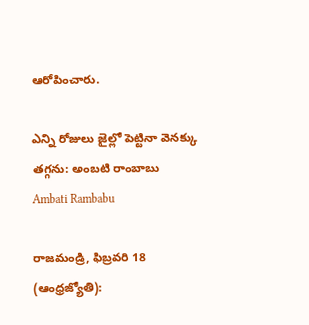ఆరోపించారు.

ఎన్ని రోజులు జైల్లో పెట్టినా వెనక్కు తగ్గను: అంబటి రాంబాబు
Ambati Rambabu

రాజమండ్రి, ఫిబ్రవరి 18 (ఆంధ్రజ్యోతి):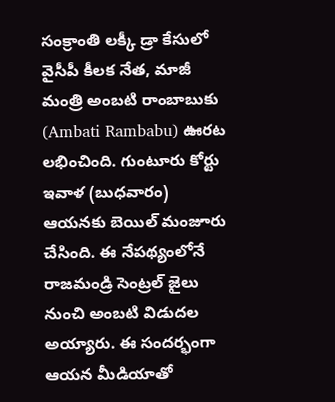సంక్రాంతి లక్కీ డ్రా కేసులో వైసీపీ కీలక నేత, మాజీ మంత్రి అంబటి రాంబాబుకు (Ambati Rambabu) ఊరట లభించింది. గుంటూరు కోర్టు ఇవాళ (బుధవారం) ఆయనకు బెయిల్ మంజూరు చేసింది. ఈ నేపథ్యంలోనే రాజమండ్రి సెంట్రల్ జైలు నుంచి అంబటి విడుదల అయ్యారు. ఈ సందర్భంగా ఆయన మీడియాతో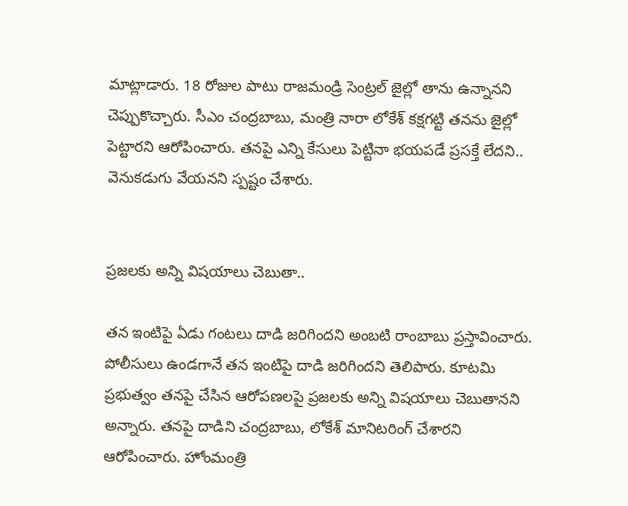మాట్లాడారు. 18 రోజుల పాటు రాజమండ్రి సెంట్రల్ జైల్లో తాను ఉన్నానని చెప్పుకొచ్చారు. సీఎం చంద్రబాబు, మంత్రి నారా లోకేశ్ కక్షగట్టి తనను జైల్లో పెట్టారని ఆరోపించారు. తనపై ఎన్ని కేసులు పెట్టినా భయపడే ప్రసక్తే లేదని.. వెనుకడుగు వేయనని స్పష్టం చేశారు.


ప్రజలకు అన్ని విషయాలు చెబుతా..

తన ఇంటిపై ఏడు గంటలు దాడి జరిగిందని అంబటి రాంబాబు ప్రస్తావించారు. పోలీసులు ఉండగానే తన ఇంటిపై దాడి జరిగిందని తెలిపారు. కూటమి ప్రభుత్వం తనపై చేసిన ఆరోపణలపై ప్రజలకు అన్ని విషయాలు చెబుతానని అన్నారు. తనపై దాడిని చంద్రబాబు, లోకేశ్ మానిటరింగ్ చేశారని ఆరోపించారు. హోంమంత్రి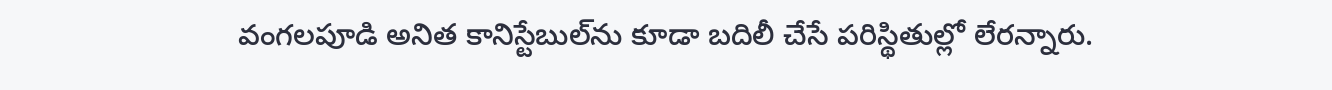వంగలపూడి అనిత కానిస్టేబుల్‌ను కూడా బదిలీ చేసే పరిస్థితుల్లో లేరన్నారు.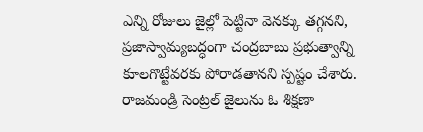ఎన్ని రోజులు జైల్లో పెట్టినా వెనక్కు తగ్గనని, ప్రజాస్వామ్యబద్ధంగా చంద్రబాబు ప్రభుత్వాన్ని కూలగొట్టేవరకు పోరాడతానని స్పష్టం చేశారు. రాజమండ్రి సెంట్రల్ జైలును ఓ శిక్షణా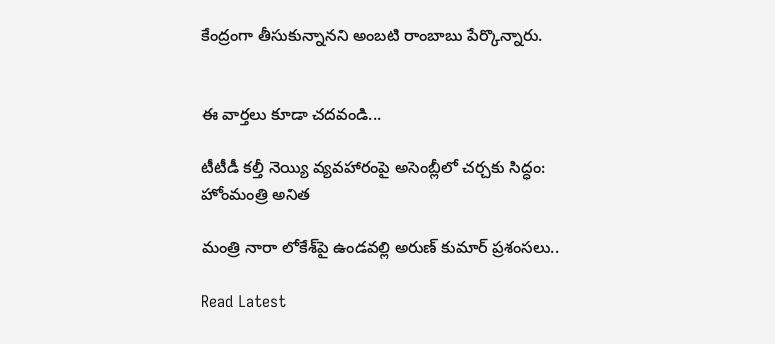కేంద్రంగా తీసుకున్నానని అంబటి రాంబాబు పేర్కొన్నారు.


ఈ వార్తలు కూడా చదవండి...

టీటీడీ కల్తీ నెయ్యి వ్యవహారంపై అసెంబ్లీలో చర్చకు సిద్ధం: హోంమంత్రి అనిత

మంత్రి నారా లోకేశ్‌పై ఉండవల్లి అరుణ్ కుమార్ ప్రశంసలు..

Read Latest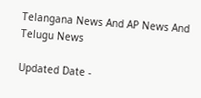Telangana News And AP News And Telugu News

Updated Date -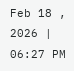Feb 18 , 2026 | 06:27 PM